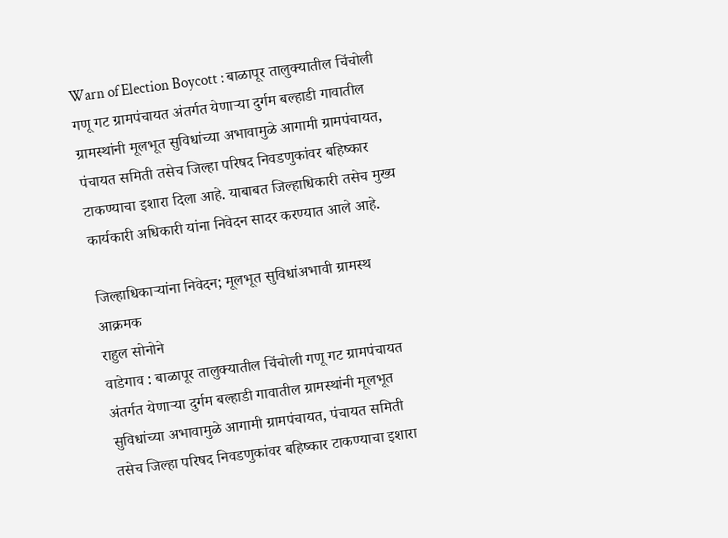Warn of Election Boycott : बाळापूर तालुक्यातील चिंचोली गणू गट ग्रामपंचायत अंतर्गत येणाऱ्या दुर्गम बल्हाडी गावातील ग्रामस्थांनी मूलभूत सुविधांच्या अभावामुळे आगामी ग्रामपंचायत, पंचायत समिती तसेच जिल्हा परिषद निवडणुकांवर बहिष्कार टाकण्याचा इशारा दिला आहे. याबाबत जिल्हाधिकारी तसेच मुख्य कार्यकारी अधिकारी यांना निवेदन सादर करण्यात आले आहे.

जिल्हाधिकाऱ्यांना निवेदन; मूलभूत सुविधांअभावी ग्रामस्थ आक्रमक
राहुल सोनोने
वाडेगाव : बाळापूर तालुक्यातील चिंचोली गणू गट ग्रामपंचायत अंतर्गत येणाऱ्या दुर्गम बल्हाडी गावातील ग्रामस्थांनी मूलभूत सुविधांच्या अभावामुळे आगामी ग्रामपंचायत, पंचायत समिती तसेच जिल्हा परिषद निवडणुकांवर बहिष्कार टाकण्याचा इशारा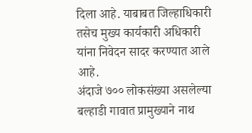दिला आहे. याबाबत जिल्हाधिकारी तसेच मुख्य कार्यकारी अधिकारी यांना निवेदन सादर करण्यात आले आहे.
अंदाजे ७०० लोकसंख्या असलेल्या बल्हाडी गावात प्रामुख्याने नाथ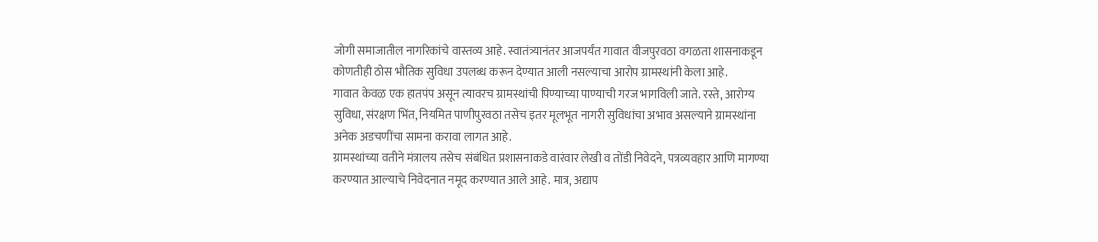जोगी समाजातील नागरिकांचे वास्तव्य आहे. स्वातंत्र्यानंतर आजपर्यंत गावात वीजपुरवठा वगळता शासनाकडून कोणतीही ठोस भौतिक सुविधा उपलब्ध करून देण्यात आली नसल्याचा आरोप ग्रामस्थांनी केला आहे.
गावात केवळ एक हातपंप असून त्यावरच ग्रामस्थांची पिण्याच्या पाण्याची गरज भागविली जाते. रस्ते, आरोग्य सुविधा, संरक्षण भिंत, नियमित पाणीपुरवठा तसेच इतर मूलभूत नागरी सुविधांचा अभाव असल्याने ग्रामस्थांना अनेक अडचणींचा सामना करावा लागत आहे.
ग्रामस्थांच्या वतीने मंत्रालय तसेच संबंधित प्रशासनाकडे वारंवार लेखी व तोंडी निवेदने, पत्रव्यवहार आणि मागण्या करण्यात आल्याचे निवेदनात नमूद करण्यात आले आहे. मात्र, अद्याप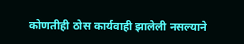कोणतीही ठोस कार्यवाही झालेली नसल्याने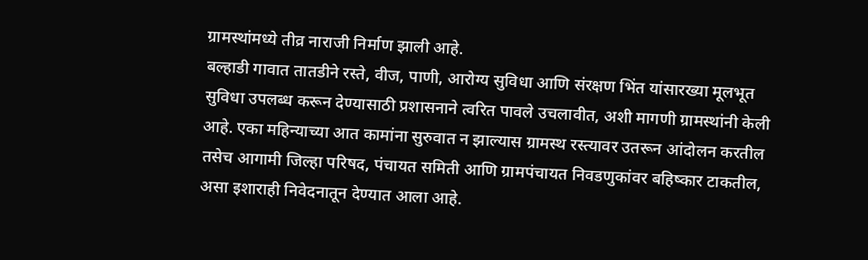ग्रामस्थांमध्ये तीव्र नाराजी निर्माण झाली आहे.
बल्हाडी गावात तातडीने रस्ते, वीज, पाणी, आरोग्य सुविधा आणि संरक्षण भिंत यांसारख्या मूलभूत सुविधा उपलब्ध करून देण्यासाठी प्रशासनाने त्वरित पावले उचलावीत, अशी मागणी ग्रामस्थांनी केली आहे. एका महिन्याच्या आत कामांना सुरुवात न झाल्यास ग्रामस्थ रस्त्यावर उतरून आंदोलन करतील तसेच आगामी जिल्हा परिषद, पंचायत समिती आणि ग्रामपंचायत निवडणुकांवर बहिष्कार टाकतील, असा इशाराही निवेदनातून देण्यात आला आहे.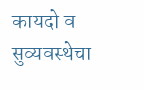कायदो व सुव्यवस्थेचा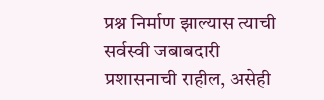प्रश्न निर्माण झाल्यास त्याची सर्वस्वी जबाबदारी प्रशासनाची राहील, असेही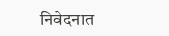निवेदनात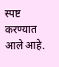स्पष्ट करण्यात आले आहे.